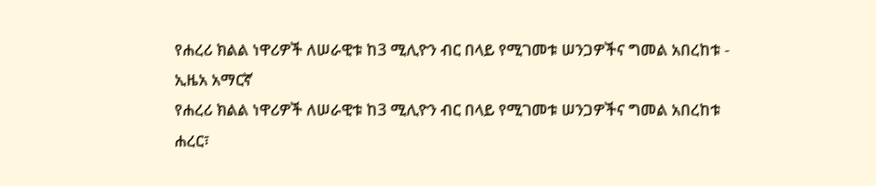የሐረሪ ክልል ነዋሪዎች ለሠራዊቱ ከ3 ሚሊዮን ብር በላይ የሚገመቱ ሠንጋዎችና ግመል አበረከቱ - ኢዜአ አማርኛ
የሐረሪ ክልል ነዋሪዎች ለሠራዊቱ ከ3 ሚሊዮን ብር በላይ የሚገመቱ ሠንጋዎችና ግመል አበረከቱ
ሐረር፣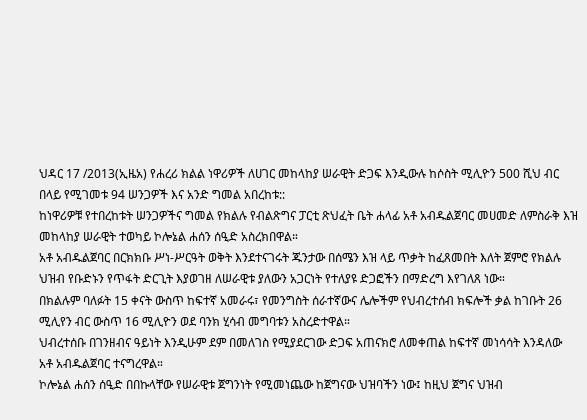ህዳር 17 /2013(ኢዜአ) የሐረሪ ክልል ነዋሪዎች ለሀገር መከላከያ ሠራዊት ድጋፍ እንዲውሉ ከሶስት ሚሊዮን 500 ሺህ ብር በላይ የሚገመቱ 94 ሠንጋዎች እና አንድ ግመል አበረከቱ::
ከነዋሪዎቹ የተበረከቱት ሠንጋዎችና ግመል የክልሉ የብልጽግና ፓርቲ ጽህፈት ቤት ሐላፊ አቶ አብዱልጀባር መሀመድ ለምስራቅ እዝ መከላከያ ሠራዊት ተወካይ ኮሎኔል ሐሰን ሰዒድ አስረክበዋል።
አቶ አብዱልጀባር በርክክቡ ሥነ-ሥርዓት ወቅት እንደተናገሩት ጁንታው በሰሜን እዝ ላይ ጥቃት ከፈጸመበት እለት ጀምሮ የክልሉ ህዝብ የቡድኑን የጥፋት ድርጊት እያወገዘ ለሠራዊቱ ያለውን አጋርነት የተለያዩ ድጋፎችን በማድረግ እየገለጸ ነው።
በክልሉም ባለፉት 15 ቀናት ውስጥ ከፍተኛ አመራሩ፣ የመንግስት ሰራተኛውና ሌሎችም የህብረተሰብ ክፍሎች ቃል ከገቡት 26 ሚሊየን ብር ውስጥ 16 ሚሊዮን ወደ ባንክ ሂሳብ መግባቱን አስረድተዋል።
ህብረተሰቡ በገንዘብና ዓይነት እንዲሁም ደም በመለገስ የሚያደርገው ድጋፍ አጠናክሮ ለመቀጠል ከፍተኛ መነሳሳት እንዳለው አቶ አብዱልጀባር ተናግረዋል።
ኮሎኔል ሐሰን ሰዒድ በበኩላቸው የሠራዊቱ ጀግንነት የሚመነጨው ከጀግናው ህዝባችን ነው፤ ከዚህ ጀግና ህዝብ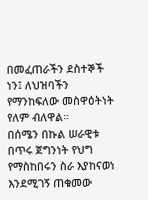በመፈጠራችን ደስተኞች ነን፤ ለህዝባችን የማንከፍለው መስዋዕትነት የለም ብለዋል።
በሰሜን በኩል ሠራዊቱ በጥሩ ጀግንነት የህግ የማስከበሩን ስራ እያከናወነ እንደሚገኝ ጠቁመው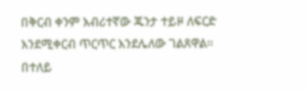በቅርብ ቀንም እብሪተኛው ጁንታ ተይዞ ለፍርድ እንደሚቀርብ ጥርጥር እንደሌለው ገልጸዋል።
በተለይ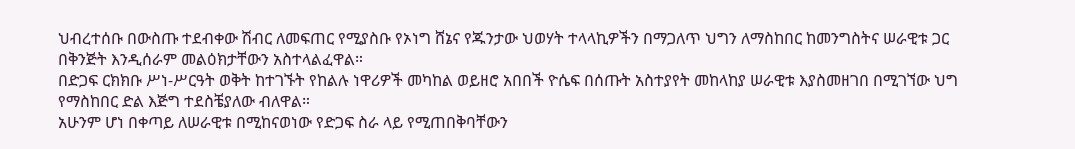ህብረተሰቡ በውስጡ ተደብቀው ሽብር ለመፍጠር የሚያስቡ የኦነግ ሸኔና የጁንታው ህወሃት ተላላኪዎችን በማጋለጥ ህግን ለማስከበር ከመንግስትና ሠራዊቱ ጋር በቅንጅት እንዲሰራም መልዕክታቸውን አስተላልፈዋል።
በድጋፍ ርክክቡ ሥነ-ሥርዓት ወቅት ከተገኙት የከልሉ ነዋሪዎች መካከል ወይዘሮ አበበች ዮሴፍ በሰጡት አስተያየት መከላከያ ሠራዊቱ እያስመዘገበ በሚገኘው ህግ የማስከበር ድል እጅግ ተደስቼያለው ብለዋል።
አሁንም ሆነ በቀጣይ ለሠራዊቱ በሚከናወነው የድጋፍ ስራ ላይ የሚጠበቅባቸውን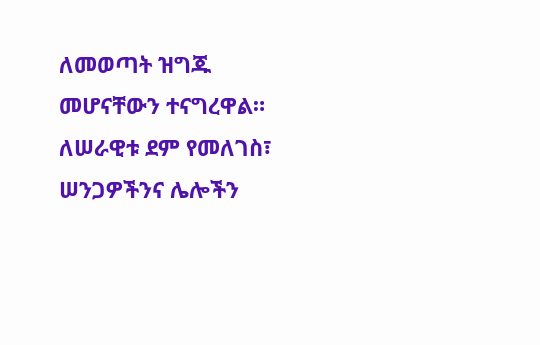ለመወጣት ዝግጁ መሆናቸውን ተናግረዋል።
ለሠራዊቱ ደም የመለገስ፣ ሠንጋዎችንና ሌሎችን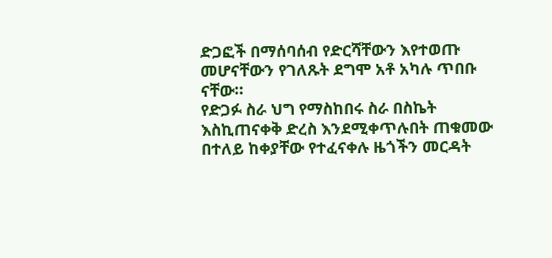ድጋፎች በማሰባሰብ የድርሻቸውን እየተወጡ መሆናቸውን የገለጹት ደግሞ አቶ አካሉ ጥበቡ ናቸው።
የድጋፉ ስራ ህግ የማስከበሩ ስራ በስኬት እስኪጠናቀቅ ድረስ እንደሚቀጥሉበት ጠቁመው በተለይ ከቀያቸው የተፈናቀሉ ዜጎችን መርዳት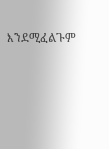እንደሚፈልጉም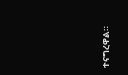ተናግረዋል።